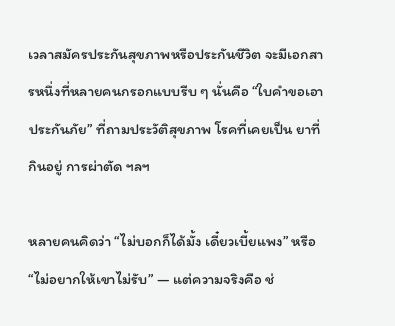เวลาสมัครประกันสุขภาพหรือประกันชีวิต จะมีเอกสารหนึ่งที่หลายคนกรอกแบบรีบ ๆ นั่นคือ “ใบคำขอเอาประกันภัย” ที่ถามประวัติสุขภาพ โรคที่เคยเป็น ยาที่กินอยู่ การผ่าตัด ฯลฯ

หลายคนคิดว่า “ไม่บอกก็ได้มั้ง เดี๋ยวเบี้ยแพง” หรือ “ไม่อยากให้เขาไม่รับ” — แต่ความจริงคือ ช่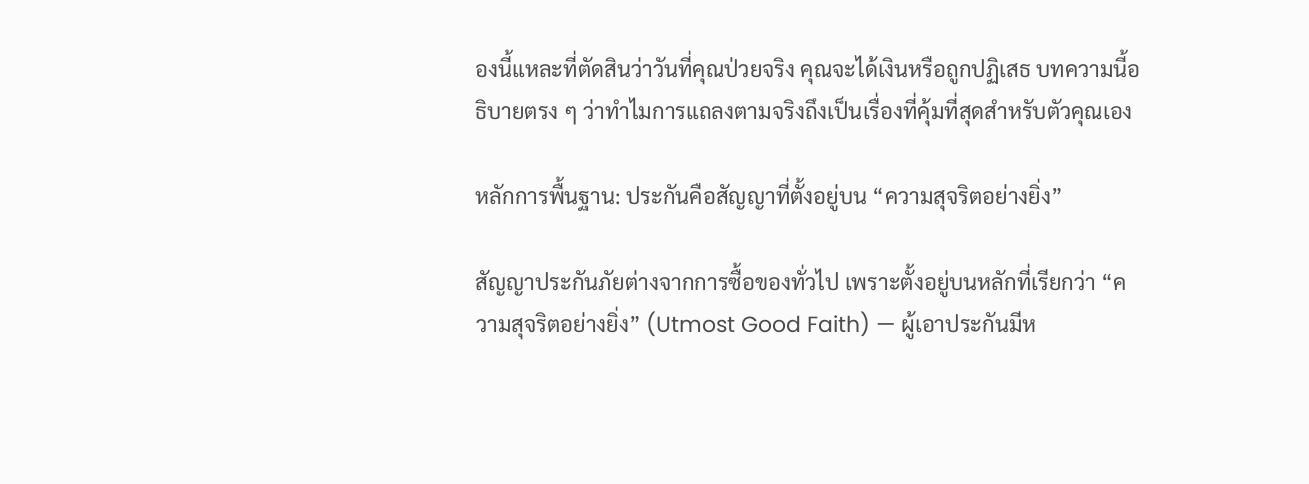องนี้แหละที่ตัดสินว่าวันที่คุณป่วยจริง คุณจะได้เงินหรือถูกปฏิเสธ บทความนี้อธิบายตรง ๆ ว่าทำไมการแถลงตามจริงถึงเป็นเรื่องที่คุ้มที่สุดสำหรับตัวคุณเอง

หลักการพื้นฐาน: ประกันคือสัญญาที่ตั้งอยู่บน “ความสุจริตอย่างยิ่ง”

สัญญาประกันภัยต่างจากการซื้อของทั่วไป เพราะตั้งอยู่บนหลักที่เรียกว่า “ความสุจริตอย่างยิ่ง” (Utmost Good Faith) — ผู้เอาประกันมีห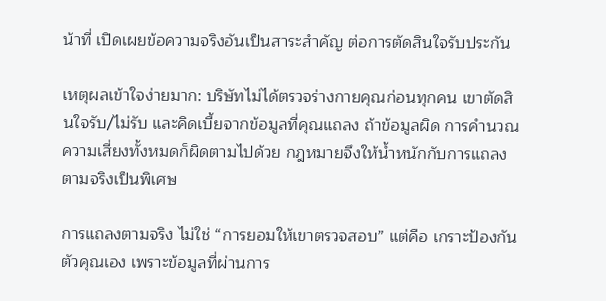น้าที่ เปิดเผยข้อความจริงอันเป็นสาระสำคัญ ต่อการตัดสินใจรับประกัน

เหตุผลเข้าใจง่ายมาก: บริษัทไม่ได้ตรวจร่างกายคุณก่อนทุกคน เขาตัดสินใจรับ/ไม่รับ และคิดเบี้ยจากข้อมูลที่คุณแถลง ถ้าข้อมูลผิด การคำนวณความเสี่ยงทั้งหมดก็ผิดตามไปด้วย กฎหมายจึงให้น้ำหนักกับการแถลงตามจริงเป็นพิเศษ

การแถลงตามจริง ไม่ใช่ “การยอมให้เขาตรวจสอบ” แต่คือ เกราะป้องกันตัวคุณเอง เพราะข้อมูลที่ผ่านการ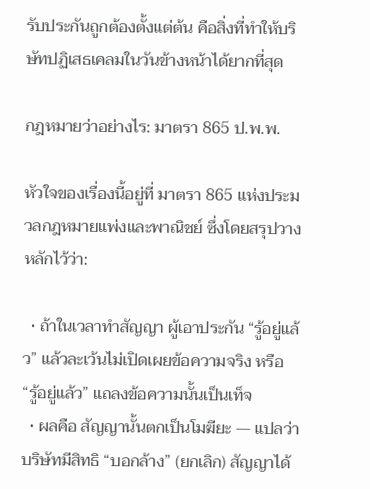รับประกันถูกต้องตั้งแต่ต้น คือสิ่งที่ทำให้บริษัทปฏิเสธเคลมในวันข้างหน้าได้ยากที่สุด

กฎหมายว่าอย่างไร: มาตรา 865 ป.พ.พ.

หัวใจของเรื่องนี้อยู่ที่ มาตรา 865 แห่งประมวลกฎหมายแพ่งและพาณิชย์ ซึ่งโดยสรุปวางหลักไว้ว่า:

  • ถ้าในเวลาทำสัญญา ผู้เอาประกัน “รู้อยู่แล้ว” แล้วละเว้นไม่เปิดเผยข้อความจริง หรือ “รู้อยู่แล้ว” แถลงข้อความนั้นเป็นเท็จ
  • ผลคือ สัญญานั้นตกเป็นโมฆียะ — แปลว่าบริษัทมีสิทธิ “บอกล้าง” (ยกเลิก) สัญญาได้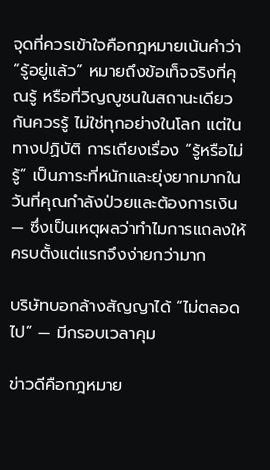จุดที่ควรเข้าใจคือกฎหมายเน้นคำว่า “รู้อยู่แล้ว” หมายถึงข้อเท็จจริงที่คุณรู้ หรือที่วิญญูชนในสถานะเดียวกันควรรู้ ไม่ใช่ทุกอย่างในโลก แต่ในทางปฏิบัติ การเถียงเรื่อง “รู้หรือไม่รู้” เป็นภาระที่หนักและยุ่งยากมากในวันที่คุณกำลังป่วยและต้องการเงิน — ซึ่งเป็นเหตุผลว่าทำไมการแถลงให้ครบตั้งแต่แรกจึงง่ายกว่ามาก

บริษัทบอกล้างสัญญาได้ “ไม่ตลอดไป” — มีกรอบเวลาคุม

ข่าวดีคือกฎหมาย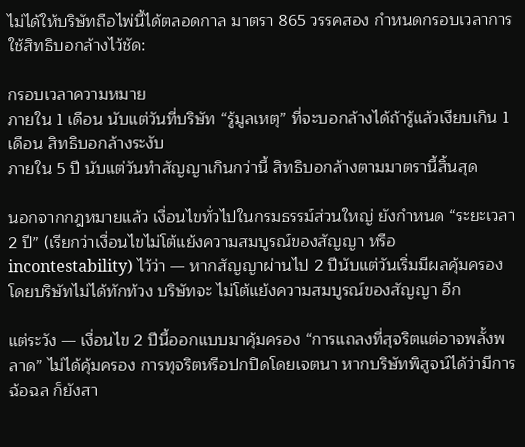ไม่ได้ให้บริษัทถือไพ่นี้ได้ตลอดกาล มาตรา 865 วรรคสอง กำหนดกรอบเวลาการใช้สิทธิบอกล้างไว้ชัด:

กรอบเวลาความหมาย
ภายใน 1 เดือน นับแต่วันที่บริษัท “รู้มูลเหตุ” ที่จะบอกล้างได้ถ้ารู้แล้วเงียบเกิน 1 เดือน สิทธิบอกล้างระงับ
ภายใน 5 ปี นับแต่วันทำสัญญาเกินกว่านี้ สิทธิบอกล้างตามมาตรานี้สิ้นสุด

นอกจากกฎหมายแล้ว เงื่อนไขทั่วไปในกรมธรรม์ส่วนใหญ่ ยังกำหนด “ระยะเวลา 2 ปี” (เรียกว่าเงื่อนไขไม่โต้แย้งความสมบูรณ์ของสัญญา หรือ incontestability) ไว้ว่า — หากสัญญาผ่านไป 2 ปีนับแต่วันเริ่มมีผลคุ้มครอง โดยบริษัทไม่ได้ทักท้วง บริษัทจะ ไม่โต้แย้งความสมบูรณ์ของสัญญา อีก

แต่ระวัง — เงื่อนไข 2 ปีนี้ออกแบบมาคุ้มครอง “การแถลงที่สุจริตแต่อาจพลั้งพลาด” ไม่ได้คุ้มครอง การทุจริตหรือปกปิดโดยเจตนา หากบริษัทพิสูจน์ได้ว่ามีการฉ้อฉล ก็ยังสา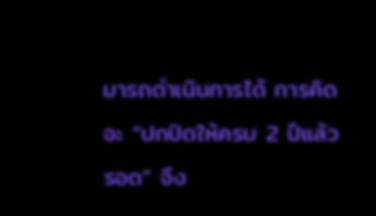มารถดำเนินการได้ การคิดจะ “ปกปิดให้ครบ 2 ปีแล้วรอด” จึง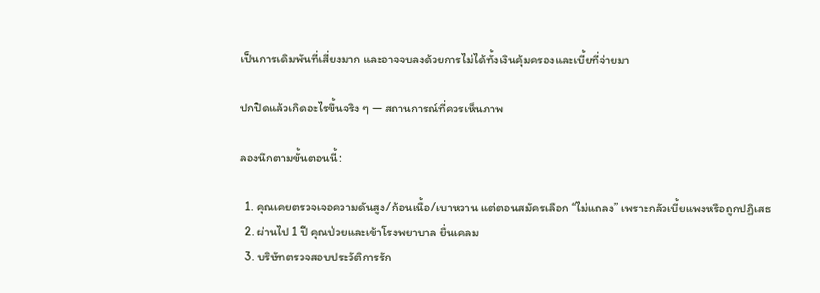เป็นการเดิมพันที่เสี่ยงมาก และอาจจบลงด้วยการไม่ได้ทั้งเงินคุ้มครองและเบี้ยที่จ่ายมา

ปกปิดแล้วเกิดอะไรขึ้นจริง ๆ — สถานการณ์ที่ควรเห็นภาพ

ลองนึกตามขั้นตอนนี้:

  1. คุณเคยตรวจเจอความดันสูง/ก้อนเนื้อ/เบาหวาน แต่ตอนสมัครเลือก “ไม่แถลง” เพราะกลัวเบี้ยแพงหรือถูกปฏิเสธ
  2. ผ่านไป 1 ปี คุณป่วยและเข้าโรงพยาบาล ยื่นเคลม
  3. บริษัทตรวจสอบประวัติการรัก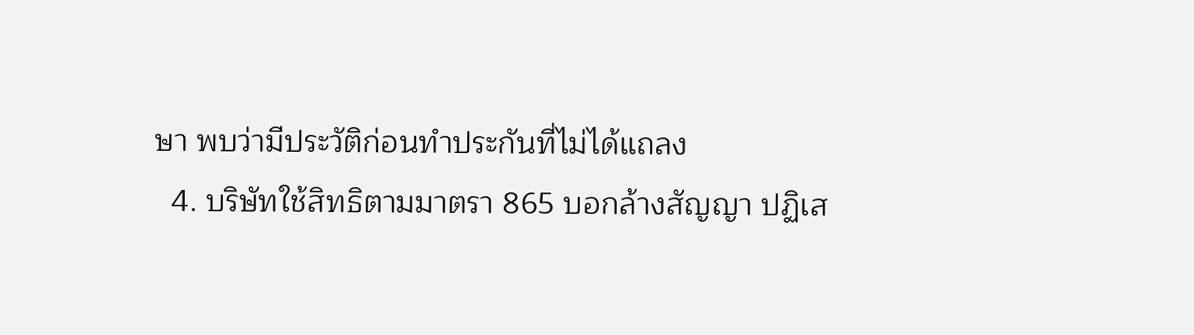ษา พบว่ามีประวัติก่อนทำประกันที่ไม่ได้แถลง
  4. บริษัทใช้สิทธิตามมาตรา 865 บอกล้างสัญญา ปฏิเส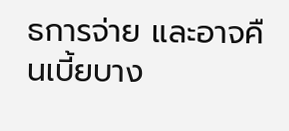ธการจ่าย และอาจคืนเบี้ยบาง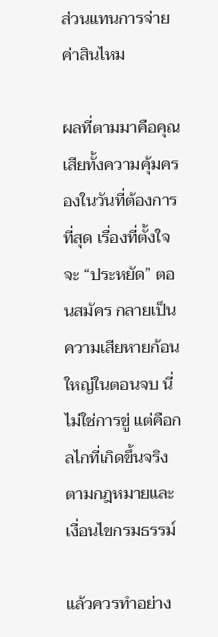ส่วนแทนการจ่ายค่าสินไหม

ผลที่ตามมาคือคุณ เสียทั้งความคุ้มครองในวันที่ต้องการที่สุด เรื่องที่ตั้งใจจะ “ประหยัด” ตอนสมัคร กลายเป็นความเสียหายก้อนใหญ่ในตอนจบ นี่ไม่ใช่การขู่ แต่คือกลไกที่เกิดขึ้นจริงตามกฎหมายและเงื่อนไขกรมธรรม์

แล้วควรทำอย่าง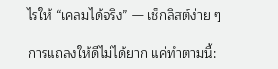ไรให้ “เคลมได้จริง” — เช็กลิสต์ง่าย ๆ

การแถลงให้ดีไม่ได้ยาก แค่ทำตามนี้: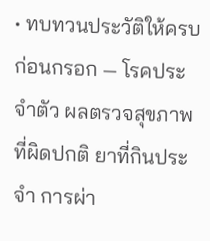• ทบทวนประวัติให้ครบก่อนกรอก — โรคประจำตัว ผลตรวจสุขภาพที่ผิดปกติ ยาที่กินประจำ การผ่า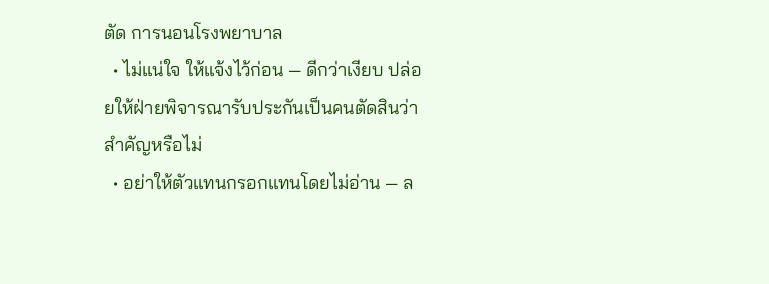ตัด การนอนโรงพยาบาล
  • ไม่แน่ใจ ให้แจ้งไว้ก่อน — ดีกว่าเงียบ ปล่อยให้ฝ่ายพิจารณารับประกันเป็นคนตัดสินว่าสำคัญหรือไม่
  • อย่าให้ตัวแทนกรอกแทนโดยไม่อ่าน — ล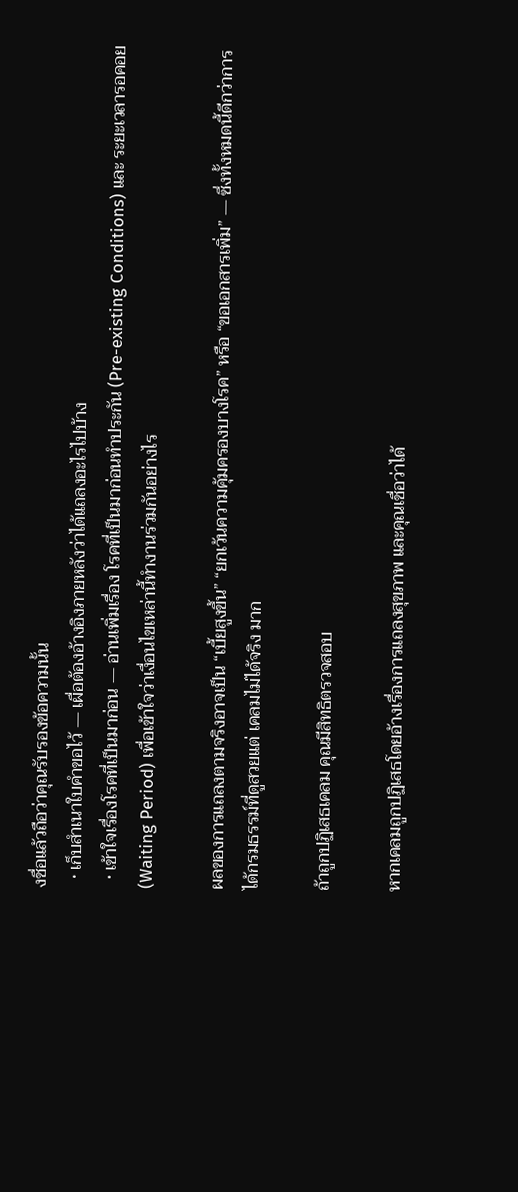งชื่อแล้วถือว่าคุณรับรองข้อความนั้น
  • เก็บสำเนาใบคำขอไว้ — เผื่อต้องอ้างอิงภายหลังว่าได้แถลงอะไรไปบ้าง
  • เข้าใจเรื่องโรคที่เป็นมาก่อน — อ่านเพิ่มเรื่อง โรคที่เป็นมาก่อนทำประกัน (Pre-existing Conditions) และ ระยะเวลารอคอย (Waiting Period) เพื่อเข้าใจว่าเงื่อนไขเหล่านี้ทำงานร่วมกันอย่างไร

ผลของการแถลงตามจริงอาจเป็น “เบี้ยสูงขึ้น” “ยกเว้นความคุ้มครองบางโรค” หรือ “ขอเอกสารเพิ่ม” — ซึ่งทั้งหมดนี้ดีกว่าการได้กรมธรรม์ที่ดูสวยแต่ เคลมไม่ได้จริง มาก

ถ้าถูกปฏิเสธเคลม คุณมีสิทธิตรวจสอบ

หากเคลมถูกปฏิเสธโดยอ้างเรื่องการแถลงสุขภาพ และคุณเชื่อว่าได้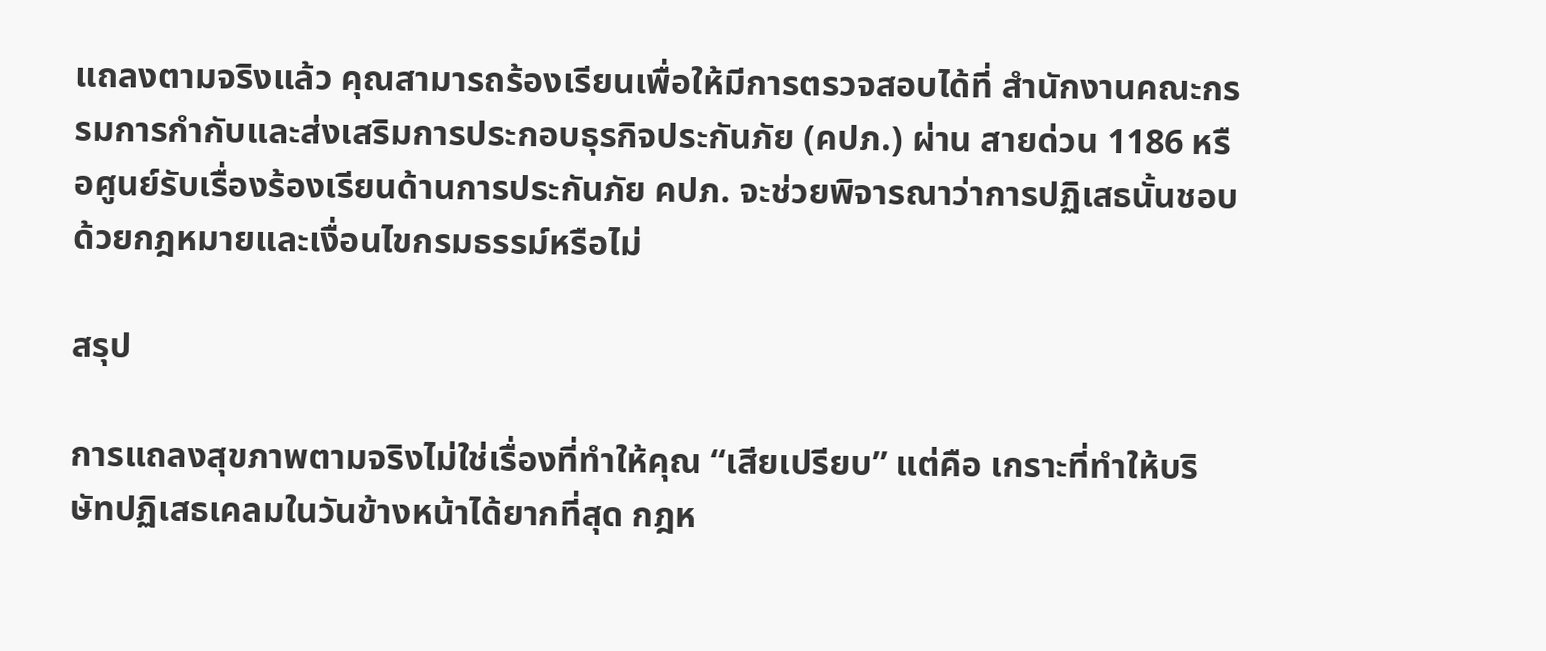แถลงตามจริงแล้ว คุณสามารถร้องเรียนเพื่อให้มีการตรวจสอบได้ที่ สำนักงานคณะกรรมการกำกับและส่งเสริมการประกอบธุรกิจประกันภัย (คปภ.) ผ่าน สายด่วน 1186 หรือศูนย์รับเรื่องร้องเรียนด้านการประกันภัย คปภ. จะช่วยพิจารณาว่าการปฏิเสธนั้นชอบด้วยกฎหมายและเงื่อนไขกรมธรรม์หรือไม่

สรุป

การแถลงสุขภาพตามจริงไม่ใช่เรื่องที่ทำให้คุณ “เสียเปรียบ” แต่คือ เกราะที่ทำให้บริษัทปฏิเสธเคลมในวันข้างหน้าได้ยากที่สุด กฎห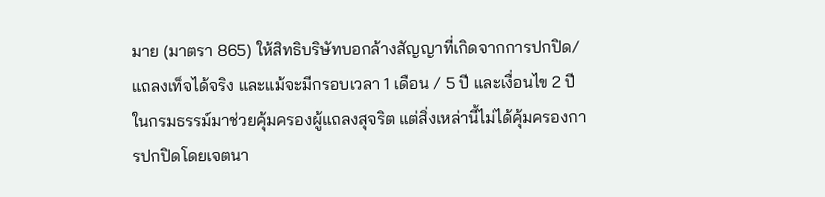มาย (มาตรา 865) ให้สิทธิบริษัทบอกล้างสัญญาที่เกิดจากการปกปิด/แถลงเท็จได้จริง และแม้จะมีกรอบเวลา 1 เดือน / 5 ปี และเงื่อนไข 2 ปีในกรมธรรม์มาช่วยคุ้มครองผู้แถลงสุจริต แต่สิ่งเหล่านี้ไม่ได้คุ้มครองการปกปิดโดยเจตนา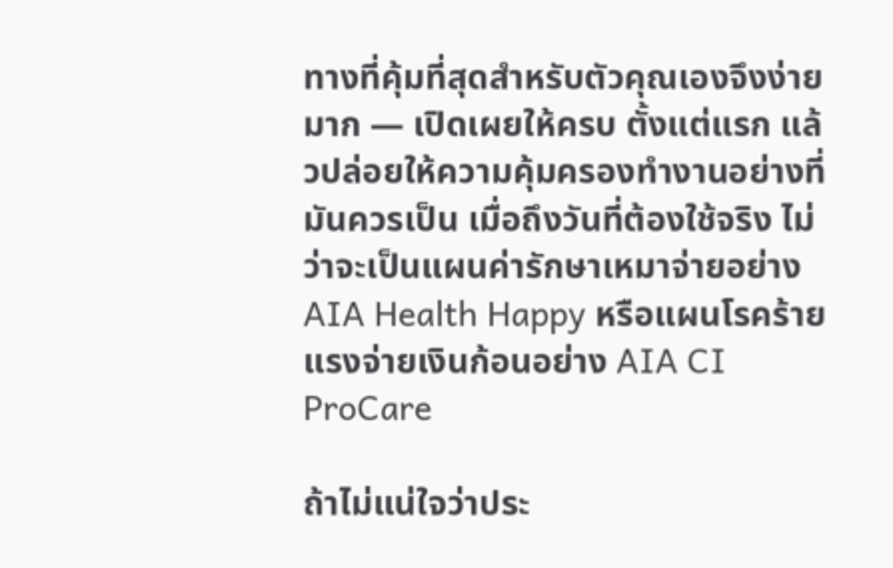ทางที่คุ้มที่สุดสำหรับตัวคุณเองจึงง่ายมาก — เปิดเผยให้ครบ ตั้งแต่แรก แล้วปล่อยให้ความคุ้มครองทำงานอย่างที่มันควรเป็น เมื่อถึงวันที่ต้องใช้จริง ไม่ว่าจะเป็นแผนค่ารักษาเหมาจ่ายอย่าง AIA Health Happy หรือแผนโรคร้ายแรงจ่ายเงินก้อนอย่าง AIA CI ProCare

ถ้าไม่แน่ใจว่าประ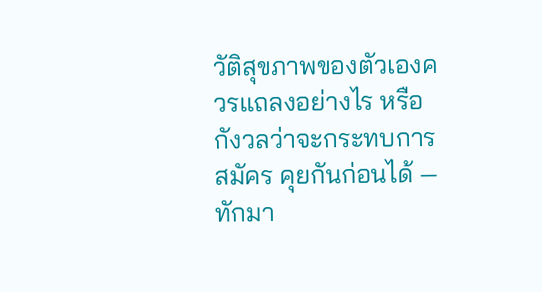วัติสุขภาพของตัวเองควรแถลงอย่างไร หรือกังวลว่าจะกระทบการสมัคร คุยกันก่อนได้ — ทักมา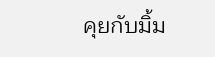คุยกับมิ้ม